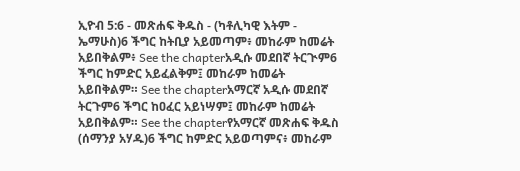ኢዮብ 5:6 - መጽሐፍ ቅዱስ - (ካቶሊካዊ እትም - ኤማሁስ)6 ችግር ከትቢያ አይመጣም፥ መከራም ከመሬት አይበቅልም፥ See the chapterአዲሱ መደበኛ ትርጒም6 ችግር ከምድር አይፈልቅም፤ መከራም ከመሬት አይበቅልም። See the chapterአማርኛ አዲሱ መደበኛ ትርጉም6 ችግር ከዐፈር አይነሣም፤ መከራም ከመሬት አይበቅልም። See the chapterየአማርኛ መጽሐፍ ቅዱስ (ሰማንያ አሃዱ)6 ችግር ከምድር አይወጣምና፥ መከራም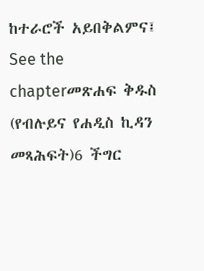ከተራሮች አይበቅልምና፤ See the chapterመጽሐፍ ቅዱስ (የብሉይና የሐዲስ ኪዳን መጻሕፍት)6 ችግር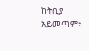ከትቢያ አይመጣም፥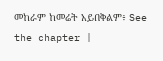መከራም ከመሬት አይበቅልም፥ See the chapter |